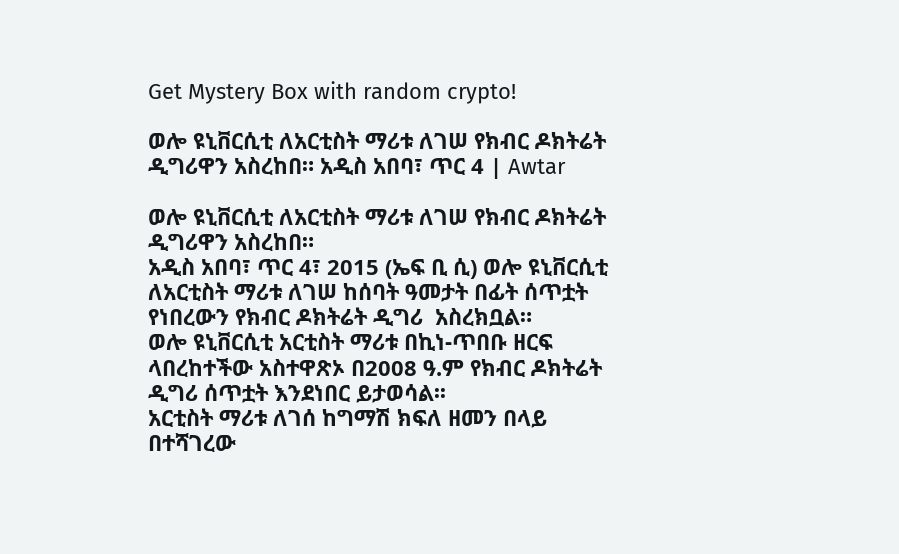Get Mystery Box with random crypto!

ወሎ ዩኒቨርሲቲ ለአርቲስት ማሪቱ ለገሠ የክብር ዶክትሬት ዲግሪዋን አስረከበ። አዲስ አበባ፣ ጥር 4 | Awtar

ወሎ ዩኒቨርሲቲ ለአርቲስት ማሪቱ ለገሠ የክብር ዶክትሬት ዲግሪዋን አስረከበ።
አዲስ አበባ፣ ጥር 4፣ 2015 (ኤፍ ቢ ሲ) ወሎ ዩኒቨርሲቲ ለአርቲስት ማሪቱ ለገሠ ከሰባት ዓመታት በፊት ሰጥቷት የነበረውን የክብር ዶክትሬት ዲግሪ  አስረክቧል።
ወሎ ዩኒቨርሲቲ አርቲስት ማሪቱ በኪነ-ጥበቡ ዘርፍ ላበረከተችው አስተዋጽኦ በ2008 ዓ.ም የክብር ዶክትሬት ዲግሪ ሰጥቷት እንደነበር ይታወሳል፡፡
አርቲስት ማሪቱ ለገሰ ከግማሽ ክፍለ ዘመን በላይ በተሻገረው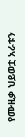የሙዚቃ ህይወቷ አራቱን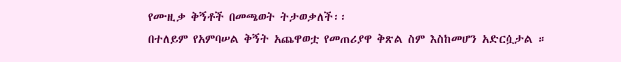የሙዚቃ ቅኝቶች በመጫወት ትታወቃለች፡፡
በተለይም የአምባሠል ቅኝት አጨዋወቷ የመጠሪያዋ ቅጽል ስም እስከመሆን አድርሷታል ።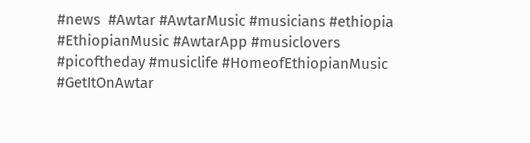#news  #Awtar #AwtarMusic #musicians #ethiopia #EthiopianMusic #AwtarApp #musiclovers #picoftheday #musiclife #HomeofEthiopianMusic #GetItOnAwtar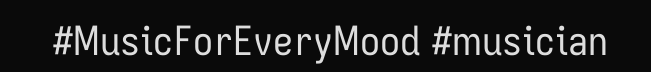#MusicForEveryMood #musician